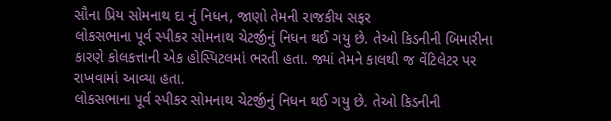સૌના પ્રિય સોમનાથ દા નું નિધન, જાણો તેમની રાજકીય સફર
લોકસભાના પૂર્વ સ્પીકર સોમનાથ ચેટર્જીનું નિધન થઈ ગયુ છે. તેઓ કિડનીની બિમારીના કારણે કોલકત્તાની એક હોસ્પિટલમાં ભરતી હતા. જ્યાં તેમને કાલથી જ વેંટિલેટર પર રાખવામાં આવ્યા હતા.
લોકસભાના પૂર્વ સ્પીકર સોમનાથ ચેટર્જીનું નિધન થઈ ગયુ છે. તેઓ કિડનીની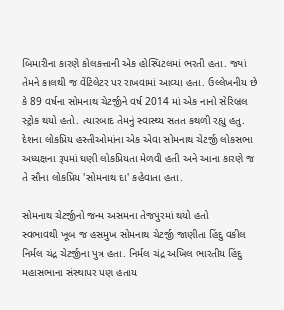બિમારીના કારણે કોલકત્તાની એક હોસ્પિટલમાં ભરતી હતા. જ્યાં તેમને કાલથી જ વેંટિલેટર પર રાખવામાં આવ્યા હતા. ઉલ્લેખનીય છે કે 89 વર્ષના સોમનાથ ચેટર્જીને વર્ષ 2014 માં એક નાનો સેરિબ્રલ સ્ટ્રોક થયો હતો. ત્યારબાદ તેમનું સ્વાસ્થ્ય સતત કથળી રહ્યુ હતુ. દેશના લોકપ્રિય હસ્તીઓમાંના એક એવા સોમનાથ ચેટર્જી લોકસભા અધ્યક્ષના રૂપમાં ઘણી લોકપ્રિયતા મેળવી હતી અને આના કારણે જ તે સૌના લોકપ્રિય 'સોમનાથ દા' કહેવાતા હતા.

સોમનાથ ચેટર્જીનો જન્મ અસમના તેજપુરમાં થયો હતો
સ્વભાવથી ખૂબ જ હસમુખ સોમનાથ ચેટર્જી જાણીતા હિંદુ વકીલ નિર્મલ ચંદ્ર ચેટર્જીના પુત્ર હતા. નિર્મલ ચંદ્ર અખિલ ભારતીય હિંદુ મહાસભાના સંસ્થાપર પણ હતાય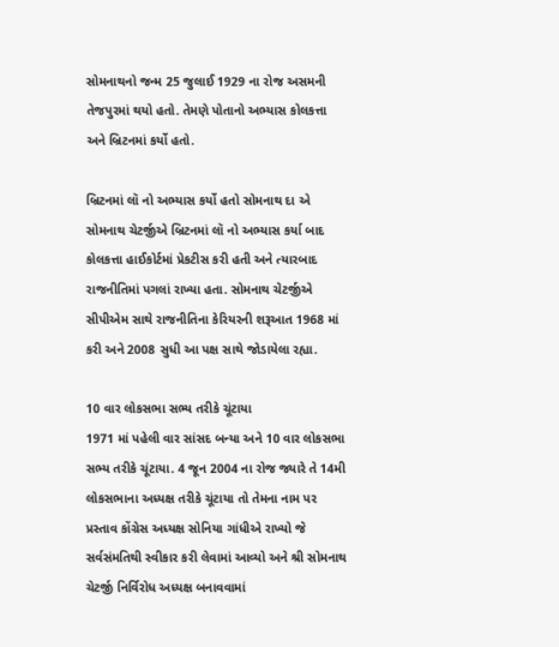સોમનાથનો જન્મ 25 જુલાઈ 1929 ના રોજ અસમની તેજપુરમાં થયો હતો. તેમણે પોતાનો અભ્યાસ કોલકત્તા અને બ્રિટનમાં કર્યો હતો.

બ્રિટનમાં લૉ નો અભ્યાસ કર્યો હતો સોમનાથ દા એ
સોમનાથ ચેટર્જીએ બ્રિટનમાં લૉ નો અભ્યાસ કર્યા બાદ કોલકત્તા હાઈકોર્ટમાં પ્રેકટીસ કરી હતી અને ત્યારબાદ રાજનીતિમાં પગલાં રાખ્યા હતા. સોમનાથ ચેટર્જીએ સીપીએમ સાથે રાજનીતિના કેરિયરની શરૂઆત 1968 માં કરી અને 2008 સુધી આ પક્ષ સાથે જોડાયેલા રહ્યા.

10 વાર લોકસભા સભ્ય તરીકે ચૂંટાયા
1971 માં પહેલી વાર સાંસદ બન્યા અને 10 વાર લોકસભા સભ્ય તરીકે ચૂંટાયા. 4 જૂન 2004 ના રોજ જ્યારે તે 14મી લોકસભાના અધ્યક્ષ તરીકે ચૂંટાયા તો તેમના નામ પર પ્રસ્તાવ કોંગ્રેસ અધ્યક્ષ સોનિયા ગાંધીએ રાખ્યો જે સર્વસંમતિથી સ્વીકાર કરી લેવામાં આવ્યો અને શ્રી સોમનાથ ચેટર્જી નિર્વિરોધ અધ્યક્ષ બનાવવામાં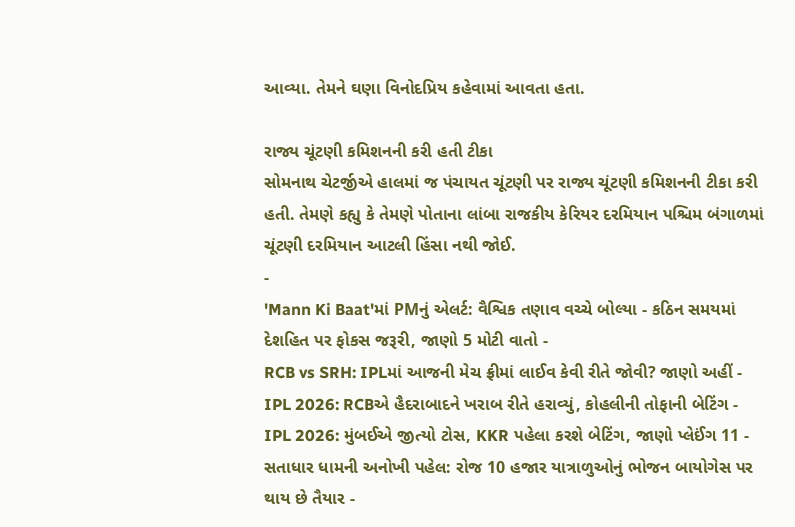આવ્યા. તેમને ઘણા વિનોદપ્રિય કહેવામાં આવતા હતા.

રાજ્ય ચૂંટણી કમિશનની કરી હતી ટીકા
સોમનાથ ચેટર્જીએ હાલમાં જ પંચાયત ચૂંટણી પર રાજ્ય ચૂંટણી કમિશનની ટીકા કરી હતી. તેમણે કહ્યુ કે તેમણે પોતાના લાંબા રાજકીય કેરિયર દરમિયાન પશ્ચિમ બંગાળમાં ચૂંટણી દરમિયાન આટલી હિંસા નથી જોઈ.
-
'Mann Ki Baat'માં PMનું એલર્ટ: વૈશ્વિક તણાવ વચ્ચે બોલ્યા - કઠિન સમયમાં દેશહિત પર ફોકસ જરૂરી, જાણો 5 મોટી વાતો -
RCB vs SRH: IPLમાં આજની મેચ ફ્રીમાં લાઈવ કેવી રીતે જોવી? જાણો અહીં -
IPL 2026: RCBએ હૈદરાબાદને ખરાબ રીતે હરાવ્યું, કોહલીની તોફાની બેટિંગ -
IPL 2026: મુંબઈએ જીત્યો ટોસ, KKR પહેલા કરશે બેટિંગ, જાણો પ્લેઈંગ 11 -
સતાધાર ધામની અનોખી પહેલ: રોજ 10 હજાર યાત્રાળુઓનું ભોજન બાયોગેસ પર થાય છે તૈયાર -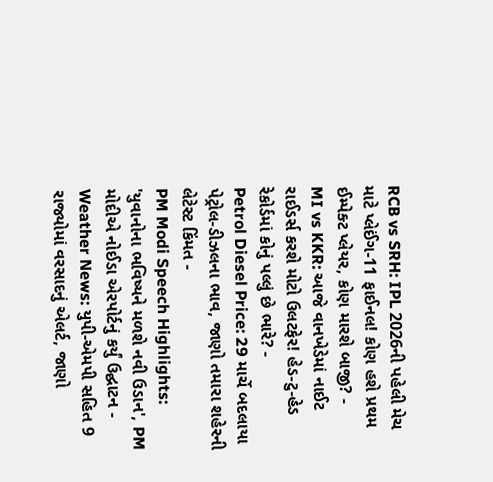RCB vs SRH: IPL 2026ની પહેલી મેચ માટે પ્લેઈંગ-11 ફાઈનલ! કોણ હશે પ્રથમ ઈમ્પેક્ટ પ્લેયર, કોણ મારશે બાજી? -
MI vs KKR: આજે વાનખેડેમાં નાઈટ રાઈડર્સ કરશે મોટો ઉલટફેર! હેડ-ટુ-હેડ રેકોર્ડમાં કોનું પલ્લું છે ભારે? -
Petrol Diesel Price: 29 માર્ચે બદલાયા પેટ્રોલ-ડીઝલના ભાવ, જાણો તમારા શહેરની લેટેસ્ટ કિંમત -
PM Modi Speech Highlights: 'યુવાનોના ભવિષ્યને મળશે નવી ઉડાન', PM મોદીએ નોઈડા એરપોર્ટનું કર્યું ઉદ્ઘાટન -
Weather News: યુપી-એમપી સહિત 9 રાજ્યોમાં વરસાદનું એલર્ટ, જાણો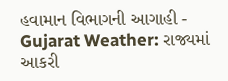હવામાન વિભાગની આગાહી -
Gujarat Weather: રાજ્યમાં આકરી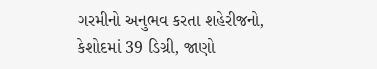ગરમીનો અનુભવ કરતા શહેરીજનો, કેશોદમાં 39 ડિગ્રી, જાણો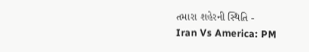તમારા શહેરની સ્થિતિ -
Iran Vs America: PM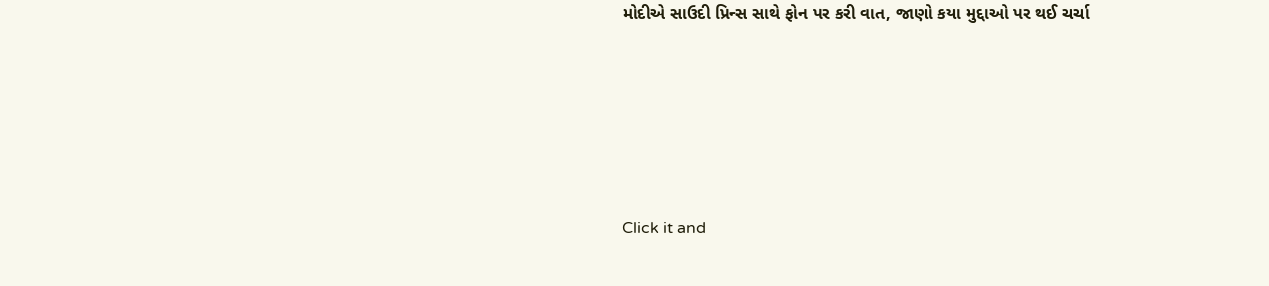મોદીએ સાઉદી પ્રિન્સ સાથે ફોન પર કરી વાત, જાણો કયા મુદ્દાઓ પર થઈ ચર્ચા






Click it and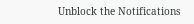Unblock the Notifications